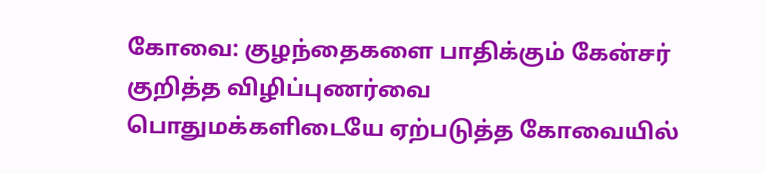கோவை: குழந்தைகளை பாதிக்கும் கேன்சர் குறித்த விழிப்புணர்வை பொதுமக்களிடையே ஏற்படுத்த கோவையில்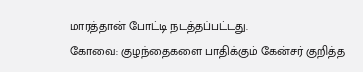மாரத்தான் போட்டி நடத்தப்பட்டது.
கோவை: குழந்தைகளை பாதிக்கும் கேன்சர் குறித்த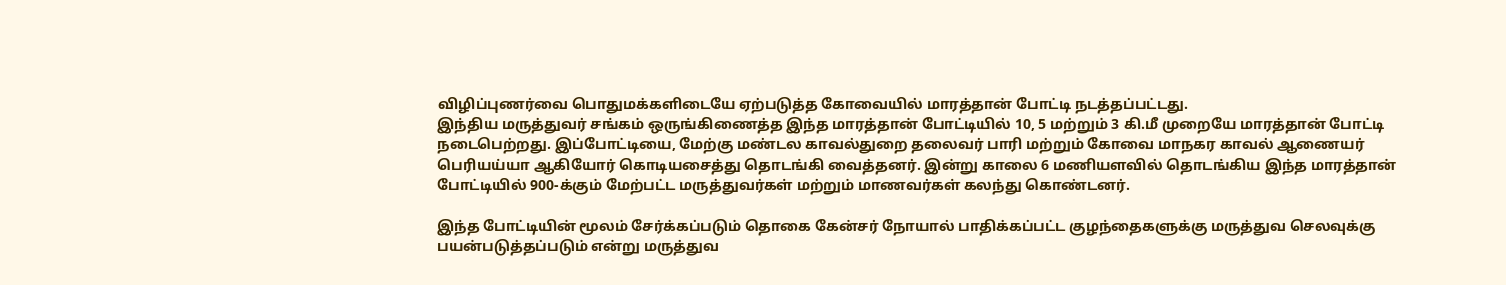விழிப்புணர்வை பொதுமக்களிடையே ஏற்படுத்த கோவையில் மாரத்தான் போட்டி நடத்தப்பட்டது.
இந்திய மருத்துவர் சங்கம் ஒருங்கிணைத்த இந்த மாரத்தான் போட்டியில் 10, 5 மற்றும் 3 கி.மீ முறையே மாரத்தான் போட்டி நடைபெற்றது. இப்போட்டியை, மேற்கு மண்டல காவல்துறை தலைவர் பாரி மற்றும் கோவை மாநகர காவல் ஆணையர் பெரியய்யா ஆகியோர் கொடியசைத்து தொடங்கி வைத்தனர். இன்று காலை 6 மணியளவில் தொடங்கிய இந்த மாரத்தான் போட்டியில் 900-க்கும் மேற்பட்ட மருத்துவர்கள் மற்றும் மாணவர்கள் கலந்து கொண்டனர்.

இந்த போட்டியின் மூலம் சேர்க்கப்படும் தொகை கேன்சர் நோயால் பாதிக்கப்பட்ட குழந்தைகளுக்கு மருத்துவ செலவுக்கு பயன்படுத்தப்படும் என்று மருத்துவ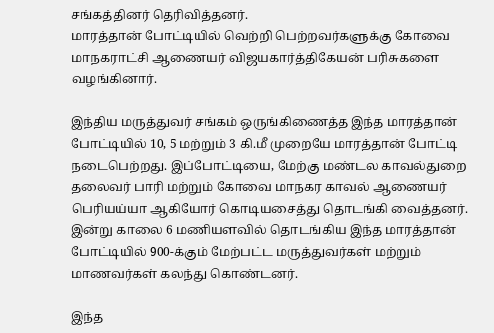சங்கத்தினர் தெரிவித்தனர்.
மாரத்தான் போட்டியில் வெற்றி பெற்றவர்களுக்கு கோவை மாநகராட்சி ஆணையர் விஜயகார்த்திகேயன் பரிசுகளை வழங்கினார்.

இந்திய மருத்துவர் சங்கம் ஒருங்கிணைத்த இந்த மாரத்தான் போட்டியில் 10, 5 மற்றும் 3 கி.மீ முறையே மாரத்தான் போட்டி நடைபெற்றது. இப்போட்டியை, மேற்கு மண்டல காவல்துறை தலைவர் பாரி மற்றும் கோவை மாநகர காவல் ஆணையர் பெரியய்யா ஆகியோர் கொடியசைத்து தொடங்கி வைத்தனர். இன்று காலை 6 மணியளவில் தொடங்கிய இந்த மாரத்தான் போட்டியில் 900-க்கும் மேற்பட்ட மருத்துவர்கள் மற்றும் மாணவர்கள் கலந்து கொண்டனர்.

இந்த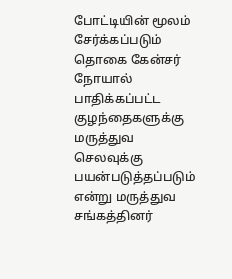போட்டியின் மூலம் சேர்க்கப்படும் தொகை கேன்சர் நோயால் பாதிக்கப்பட்ட குழந்தைகளுக்கு மருத்துவ செலவுக்கு பயன்படுத்தப்படும் என்று மருத்துவ சங்கத்தினர்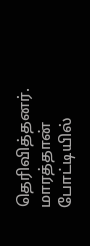தெரிவித்தனர்.
மாரத்தான் போட்டியில்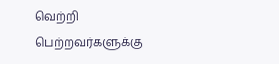வெற்றி பெற்றவர்களுக்கு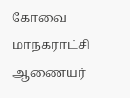கோவை மாநகராட்சி ஆணையர்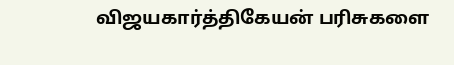விஜயகார்த்திகேயன் பரிசுகளை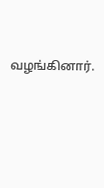வழங்கினார்.